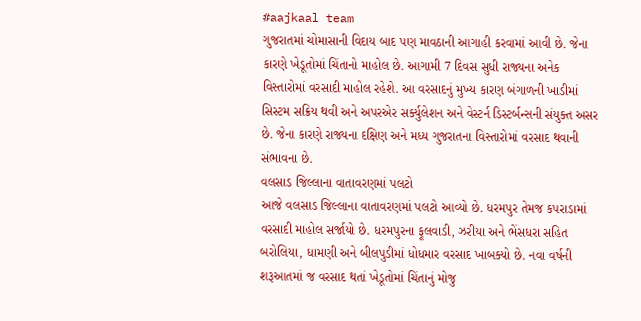#aajkaal team
ગુજરાતમાં ચોમાસાની વિદાય બાદ પણ માવઠાની આગાહી કરવામાં આવી છે. જેના કારણે ખેડૂતોમાં ચિંતાનો માહોલ છે. આગામી 7 દિવસ સુધી રાજ્યના અનેક વિસ્તારોમાં વરસાદી માહોલ રહેશે. આ વરસાદનું મુખ્ય કારણ બંગાળની ખાડીમાં સિસ્ટમ સક્રિય થવી અને અપરએર સર્ક્યુલેશન અને વેસ્ટર્ન ડિસ્ટર્બન્સની સંયુક્ત અસર છે. જેના કારણે રાજ્યના દક્ષિણ અને મધ્ય ગુજરાતના વિસ્તારોમાં વરસાદ થવાની સંભાવના છે.
વલસાડ જિલ્લાના વાતાવરણમાં પલટો
આજે વલસાડ જિલ્લાના વાતાવરણમાં પલટો આવ્યો છે. ધરમપુર તેમજ કપરાડામાં વરસાદી માહોલ સર્જાયો છે. ધરમપુરના ફૂલવાડી, ઝરીયા અને ભેંસધરા સહિત બરોલિયા, ધામણી અને બીલપુડીમાં ધોધમાર વરસાદ ખાબક્યો છે. નવા વર્ષની શરૂઆતમાં જ વરસાદ થતાં ખેડૂતોમાં ચિંતાનું મોજુ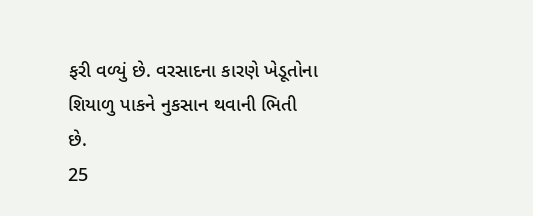ફરી વળ્યું છે. વરસાદના કારણે ખેડૂતોના શિયાળુ પાકને નુકસાન થવાની ભિતી છે.
25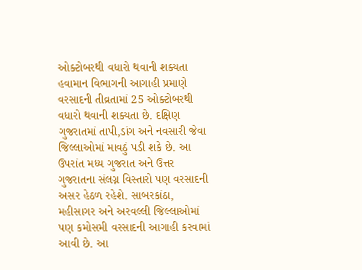ઓક્ટોબરથી વધારો થવાની શક્યતા
હવામાન વિભાગની આગાહી પ્રમાણે વરસાદની તીવ્રતામાં 25 ઓક્ટોબરથી વધારો થવાની શક્યતા છે. દક્ષિણ ગુજરાતમાં તાપી,ડાંગ અને નવસારી જેવા જિલ્લાઓમાં માવઠું પડી શકે છે. આ ઉપરાંત મધ્ય ગુજરાત અને ઉત્તર ગુજરાતના સંલગ્ન વિસ્તારો પણ વરસાદની અસર હેઠળ રહેશે. સાબરકાંઠા, મહીસાગર અને અરવલ્લી જિલ્લાઓમાં પણ કમોસમી વરસાદની આગાહી કરવામાં આવી છે. આ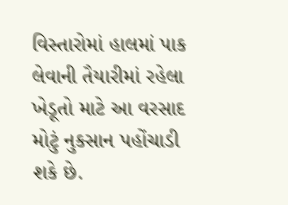વિસ્તારોમાં હાલમાં પાક લેવાની તૈયારીમાં રહેલા ખેડૂતો માટે આ વરસાદ મોટું નુકસાન પહોંચાડી શકે છે.